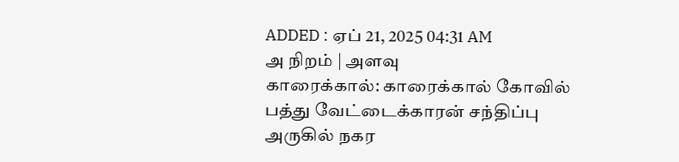ADDED : ஏப் 21, 2025 04:31 AM
அ நிறம் | அளவு
காரைக்கால்: காரைக்கால் கோவில் பத்து வேட்டைக்காரன் சந்திப்பு அருகில் நகர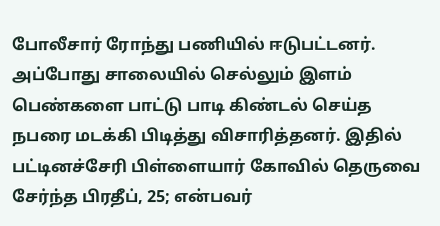போலீசார் ரோந்து பணியில் ஈடுபட்டனர்.
அப்போது சாலையில் செல்லும் இளம் பெண்களை பாட்டு பாடி கிண்டல் செய்த நபரை மடக்கி பிடித்து விசாரித்தனர். இதில் பட்டினச்சேரி பிள்ளையார் கோவில் தெருவை சேர்ந்த பிரதீப், 25; என்பவர்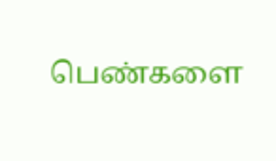பெண்களை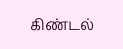கிண்டல்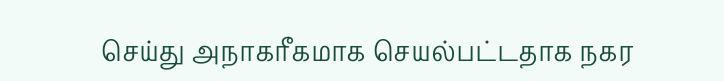செய்து அநாகரீகமாக செயல்பட்டதாக நகர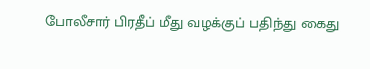போலீசார் பிரதீப் மீது வழக்குப் பதிந்து கைது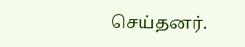செய்தனர்.